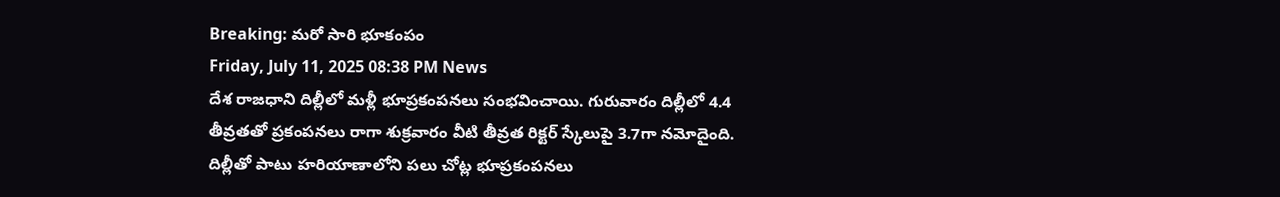Breaking: మరో సారి భూకంపం
Friday, July 11, 2025 08:38 PM News
దేశ రాజధాని దిల్లీలో మళ్లీ భూప్రకంపనలు సంభవించాయి. గురువారం దిల్లీలో 4.4 తీవ్రతతో ప్రకంపనలు రాగా శుక్రవారం వీటి తీవ్రత రిక్టర్ స్కేలుపై 3.7గా నమోదైంది. దిల్లీతో పాటు హరియాణాలోని పలు చోట్ల భూప్రకంపనలు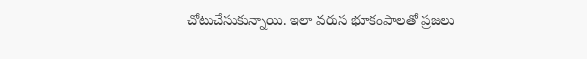చోటుచేసుకున్నాయి. ఇలా వరుస భూకంపాలతో ప్రజలు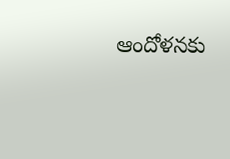ఆందోళనకు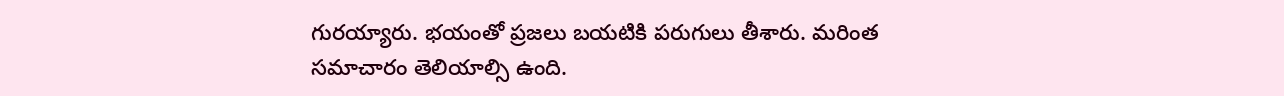గురయ్యారు. భయంతో ప్రజలు బయటికి పరుగులు తీశారు. మరింత సమాచారం తెలియాల్సి ఉంది.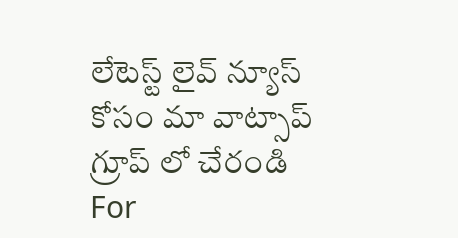లేటెస్ట్ లైవ్ న్యూస్ కోసం మా వాట్సాప్ గ్రూప్ లో చేరండి
For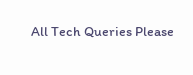All Tech Queries Please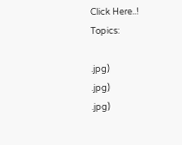Click Here..!
Topics:

.jpg)
.jpg)
.jpg)